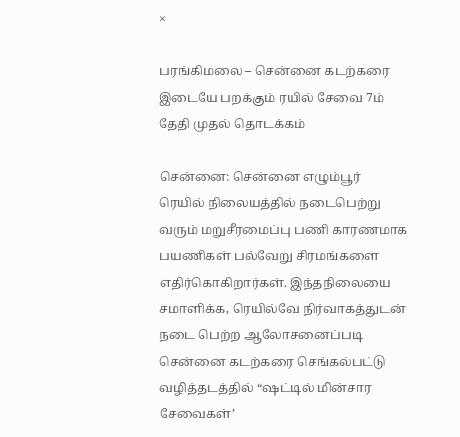×

பரங்கிமலை – சென்னை கடற்கரை இடையே பறக்கும் ரயில் சேவை 7ம் தேதி முதல் தொடக்கம்

சென்னை: சென்னை எழும்பூர் ரெயில் நிலையத்தில் நடைபெற்று வரும் மறுசீரமைப்பு பணி காரணமாக பயணிகள் பல்வேறு சிரமங்களை எதிர்கொகிறார்கள். இந்தநிலையை சமாளிக்க, ரெயில்வே நிர்வாகத்துடன் நடை பெற்ற ஆலோசனைப்படி சென்னை கடற்கரை செங்கல்பட்டு வழித்தடத்தில் “ஷட்டில் மின்சார சேவைகள்’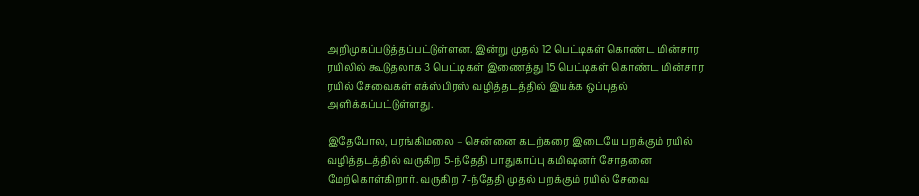அறிமுகப்படுத்தப்பட்டுள்ளன. இன்று முதல் 12 பெட்டிகள் கொண்ட மின்சார ரயிலில் கூடுதலாக 3 பெட்டிகள் இணைத்து 15 பெட்டிகள் கொண்ட மின்சார ரயில் சேவைகள் எக்ஸ்பிரஸ் வழித்தடத்தில் இயக்க ஒப்புதல் அளிக்கப்பட்டுள்ளது.

இதேபோல, பரங்கிமலை – சென்னை கடற்கரை இடையே பறக்கும் ரயில் வழித்தடத்தில் வருகிற 5-ந்தேதி பாதுகாப்பு கமிஷனர் சோதனை மேற்கொள்கிறார். வருகிற 7-ந்தேதி முதல் பறக்கும் ரயில் சேவை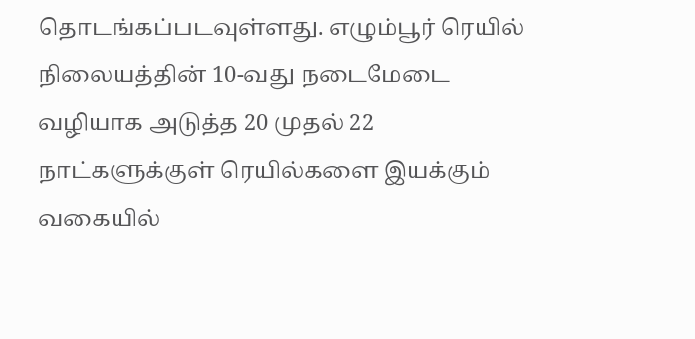தொடங்கப்படவுள்ளது. எழும்பூர் ரெயில் நிலையத்தின் 10-வது நடைமேடை வழியாக அடுத்த 20 முதல் 22 நாட்களுக்குள் ரெயில்களை இயக்கும் வகையில்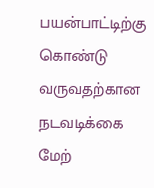பயன்பாட்டிற்கு கொண்டு வருவதற்கான நடவடிக்கை மேற்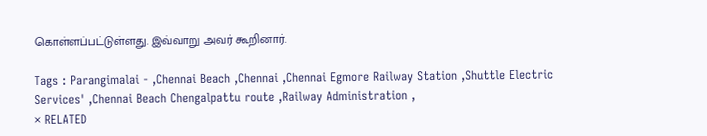கொள்ளப்பட்டுள்ளது. இவ்வாறு அவர் கூறினார்.

Tags : Parangimalai - ,Chennai Beach ,Chennai ,Chennai Egmore Railway Station ,Shuttle Electric Services' ,Chennai Beach Chengalpattu route ,Railway Administration ,
× RELATED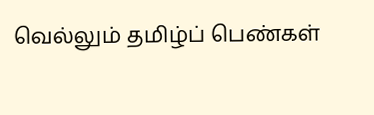வெல்லும் தமிழ்ப் பெண்கள்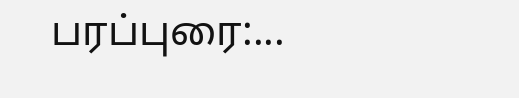பரப்புரை:...